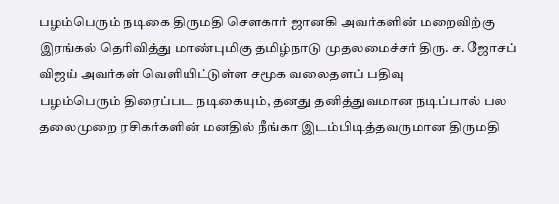பழம்பெரும் நடிகை திருமதி சௌகார் ஜானகி அவர்களின் மறைவிற்கு இரங்கல் தெரிவித்து மாண்புமிகு தமிழ்நாடு முதலமைச்சர் திரு. ச. ஜோசப் விஜய் அவர்கள் வெளியிட்டுள்ள சமூக வலைதளப் பதிவு
பழம்பெரும் திரைப்பட நடிகையும், தனது தனித்துவமான நடிப்பால் பல தலைமுறை ரசிகர்களின் மனதில் நீங்கா இடம்பிடித்தவருமான திருமதி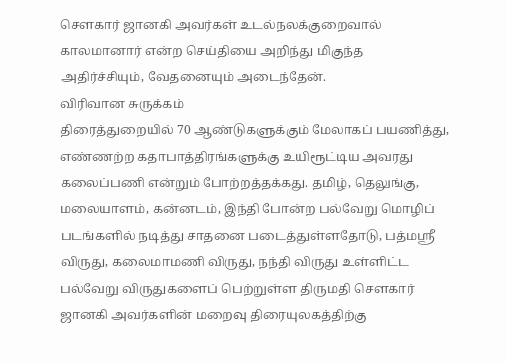சௌகார் ஜானகி அவர்கள் உடல்நலக்குறைவால் காலமானார் என்ற செய்தியை அறிந்து மிகுந்த அதிர்ச்சியும், வேதனையும் அடைந்தேன்.
விரிவான சுருக்கம்
திரைத்துறையில் 70 ஆண்டுகளுக்கும் மேலாகப் பயணித்து, எண்ணற்ற கதாபாத்திரங்களுக்கு உயிரூட்டிய அவரது கலைப்பணி என்றும் போற்றத்தக்கது. தமிழ், தெலுங்கு, மலையாளம், கன்னடம், இந்தி போன்ற பல்வேறு மொழிப் படங்களில் நடித்து சாதனை படைத்துள்ளதோடு, பத்மஸ்ரீ விருது, கலைமாமணி விருது, நந்தி விருது உள்ளிட்ட பல்வேறு விருதுகளைப் பெற்றுள்ள திருமதி சௌகார் ஜானகி அவர்களின் மறைவு திரையுலகத்திற்கு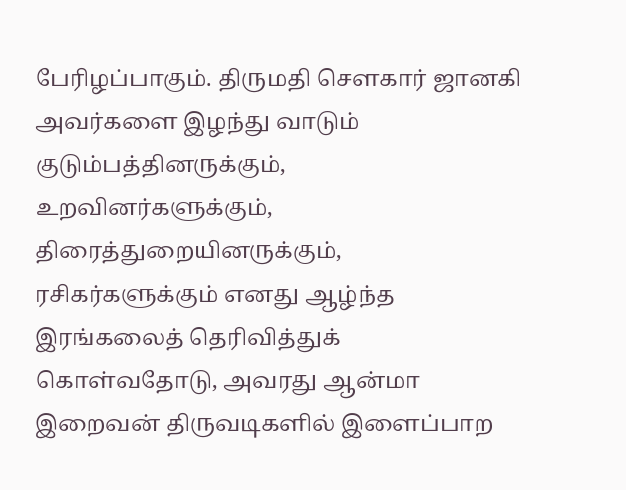பேரிழப்பாகும். திருமதி சௌகார் ஜானகி அவர்களை இழந்து வாடும் குடும்பத்தினருக்கும், உறவினர்களுக்கும், திரைத்துறையினருக்கும், ரசிகர்களுக்கும் எனது ஆழ்ந்த இரங்கலைத் தெரிவித்துக் கொள்வதோடு, அவரது ஆன்மா இறைவன் திருவடிகளில் இளைப்பாற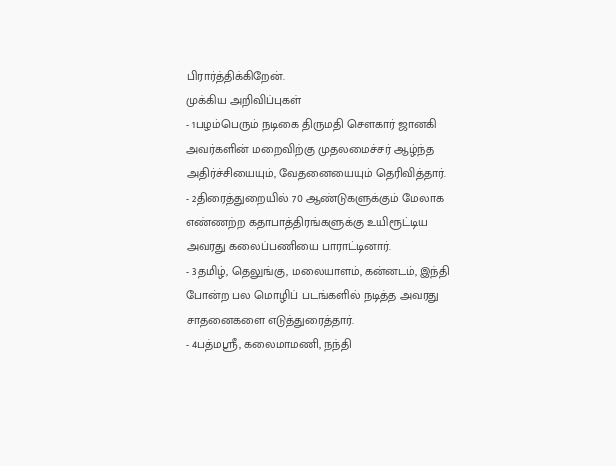பிரார்த்திக்கிறேன்.
முக்கிய அறிவிப்புகள்
- 1பழம்பெரும் நடிகை திருமதி சௌகார் ஜானகி அவர்களின் மறைவிற்கு முதலமைச்சர் ஆழ்ந்த அதிர்ச்சியையும், வேதனையையும் தெரிவித்தார்.
- 2திரைத்துறையில் 70 ஆண்டுகளுக்கும் மேலாக எண்ணற்ற கதாபாத்திரங்களுக்கு உயிரூட்டிய அவரது கலைப்பணியை பாராட்டினார்.
- 3தமிழ், தெலுங்கு, மலையாளம், கன்னடம், இந்தி போன்ற பல மொழிப் படங்களில் நடித்த அவரது சாதனைகளை எடுத்துரைத்தார்.
- 4பத்மஸ்ரீ, கலைமாமணி, நந்தி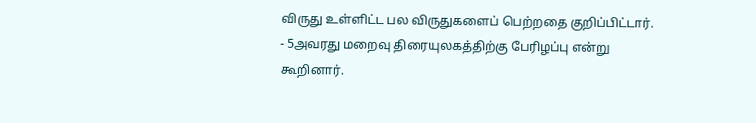விருது உள்ளிட்ட பல விருதுகளைப் பெற்றதை குறிப்பிட்டார்.
- 5அவரது மறைவு திரையுலகத்திற்கு பேரிழப்பு என்று கூறினார்.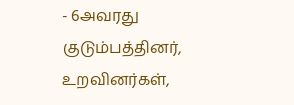- 6அவரது குடும்பத்தினர், உறவினர்கள்,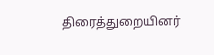திரைத்துறையினர்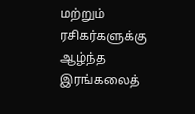மற்றும் ரசிகர்களுக்கு ஆழ்ந்த இரங்கலைத்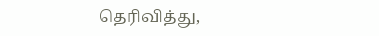தெரிவித்து,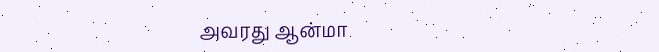அவரது ஆன்மா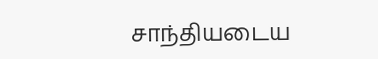சாந்தியடைய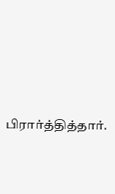பிரார்த்தித்தார்.